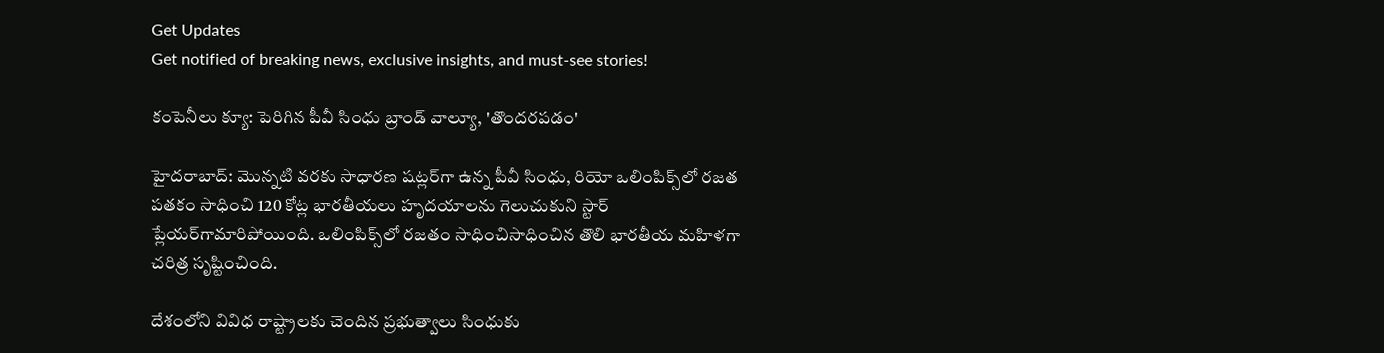Get Updates
Get notified of breaking news, exclusive insights, and must-see stories!

కంపెనీలు క్యూ: పెరిగిన పీవీ సింధు బ్రాండ్ వాల్యూ, 'తొందరపడం'

హైదరాబాద్: మొన్నటి వరకు సాధారణ షట్లర్‌గా ఉన్న పీవీ సింధు, రియో ఒలింపిక్స్‌లో రజత పతకం సాధించి 120 కోట్ల భారతీయలు హృదయాలను గెలుచుకుని స్టార్ ప్లేయర్‌గామారిపోయింది. ఒలింపిక్స్‌లో రజతం సాధించిసాధించిన తొలి భారతీయ మహిళగా చరిత్ర సృష్టించింది.

దేశంలోని వివిధ రాష్ట్రాలకు చెందిన ప్రభుత్వాలు సింధుకు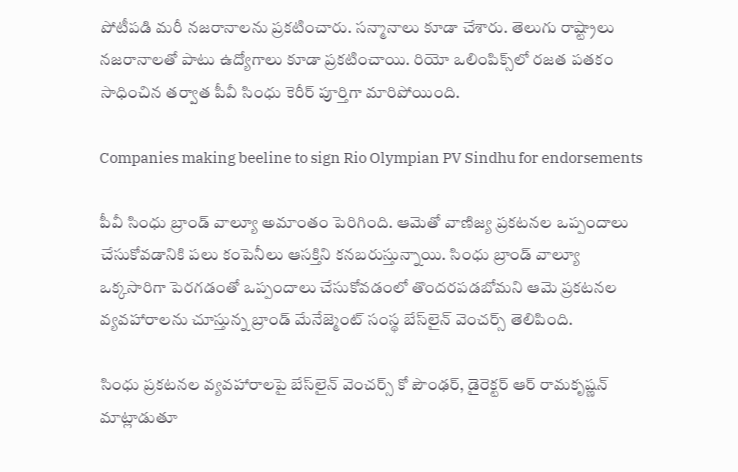పోటీపడి మరీ నజరానాలను ప్రకటించారు. సన్మానాలు కూడా చేశారు. తెలుగు రాష్ట్రాలు నజరానాలతో పాటు ఉద్యోగాలు కూడా ప్రకటించాయి. రియో ఒలింపిక్స్‌లో రజత పతకం సాధించిన తర్వాత పీవీ సింధు కెరీర్ పూర్తిగా మారిపోయింది.

Companies making beeline to sign Rio Olympian PV Sindhu for endorsements

పీవీ సింధు బ్రాండ్ వాల్యూ అమాంతం పెరిగింది. ఆమెతో వాణిజ్య ప్రకటనల ఒప్పందాలు చేసుకోవడానికి పలు కంపెనీలు ఆసక్తిని కనబరుస్తున్నాయి. సింధు బ్రాండ్ వాల్యూ ఒక్కసారిగా పెరగడంతో ఒప్పందాలు చేసుకోవడంలో తొందరపడబోమని ఆమె ప్రకటనల వ్యవహారాలను చూస్తున్న బ్రాండ్ మేనేజ్మెంట్ సంస్థ బేస్‌లైన్ వెంచర్స్ తెలిపింది.

సింధు ప్రకటనల వ్యవహారాలపై బేస్‌లైన్ వెంచర్స్ కో పౌంఢర్, డైరెక్టర్ ఆర్ రామకృష్ణన్ మాట్లాడుతూ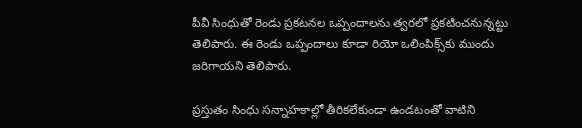పీవీ సింధుతో రెండు ప్రకటనల ఒప్పందాలను త్వరలో ప్రకటించనున్నట్టు తెలిపారు. ఈ రెండు ఒప్పందాలు కూడా రియో ఒలింపిక్స్‌కు ముందు జరిగాయని తెలిపారు.

ప్రస్తుతం సింధు సన్నాహకాల్లో తీరికలేకుండా ఉండటంతో వాటిని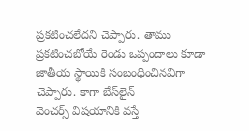ప్రకటించలేదని చెప్పారు. తాము ప్రకటించబోయే రెండు ఒప్పందాలు కూడా జాతీయ స్థాయికి సంబంధించినవిగా చెప్పారు. కాగా బేస్‌లైన్
వెంచర్స్ విషయానికి వస్తే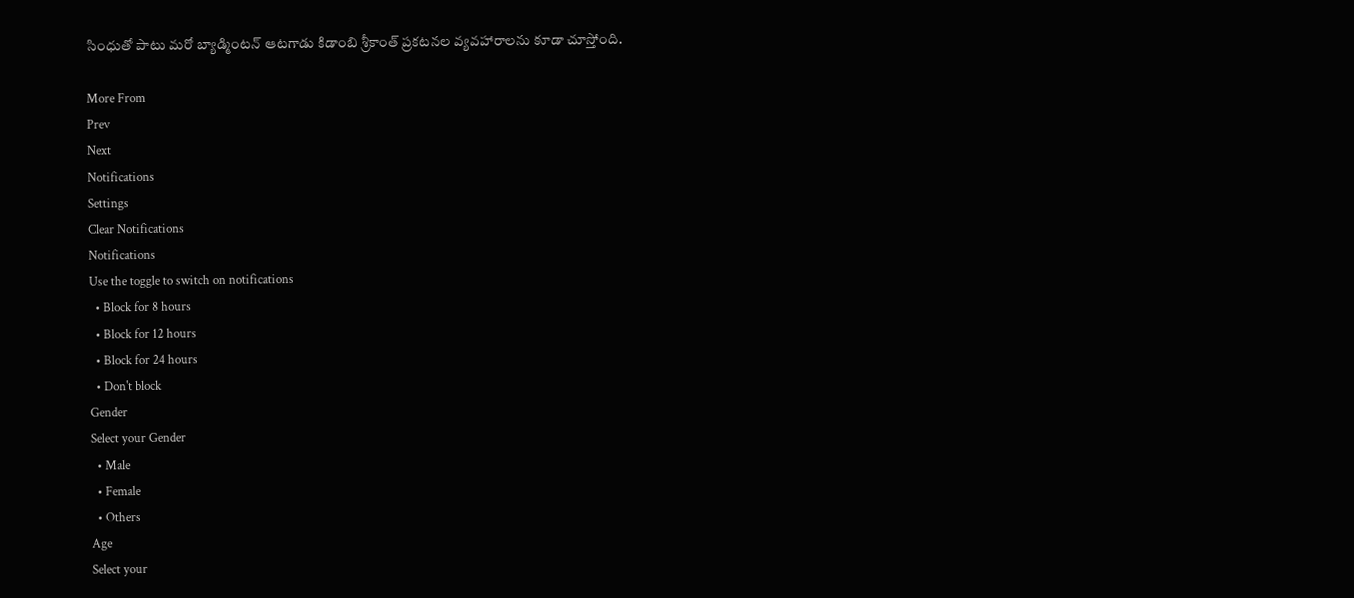సింధుతో పాటు మరో బ్యాడ్మింటన్ ఆటగాడు కిడాంబి శ్రీకాంత్ ప్రకటనల వ్యవహారాలను కూడా చూస్తోంది.

More From
Prev
Next
Notifications
Settings
Clear Notifications
Notifications
Use the toggle to switch on notifications
  • Block for 8 hours
  • Block for 12 hours
  • Block for 24 hours
  • Don't block
Gender
Select your Gender
  • Male
  • Female
  • Others
Age
Select your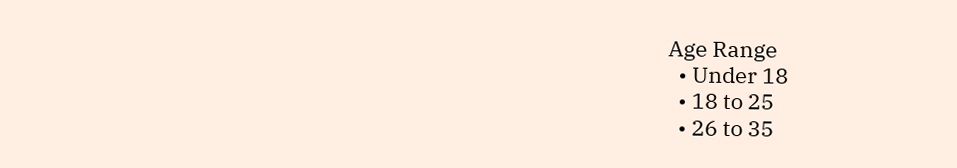Age Range
  • Under 18
  • 18 to 25
  • 26 to 35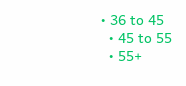• 36 to 45
  • 45 to 55
  • 55+